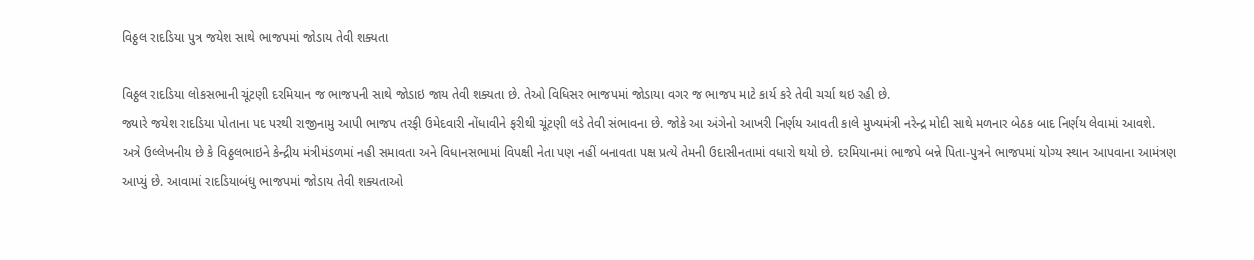વિઠ્ઠલ રાદડિયા પુત્ર જયેશ સાથે ભાજપમાં જોડાય તેવી શક્યતા

વિઠ્ઠલ રાદડિયા લોકસભાની ચૂંટણી દરમિયાન જ ભાજપની સાથે જોડાઇ જાય તેવી શક્યતા છે. તેઓ વિધિસર ભાજપમાં જોડાયા વગર જ ભાજપ માટે કાર્ય કરે તેવી ચર્ચા થઇ રહી છે.
જ્યારે જયેશ રાદડિયા પોતાના પદ પરથી રાજીનામુ આપી ભાજપ તરફી ઉમેદવારી નોંધાવીને ફરીથી ચૂંટણી લડે તેવી સંભાવના છે. જોકે આ અંગેનો આખરી નિર્ણય આવતી કાલે મુખ્યમંત્રી નરેન્દ્ર મોદી સાથે મળનાર બેઠક બાદ નિર્ણય લેવામાં આવશે.
અત્રે ઉલ્લેખનીય છે કે વિઠ્ઠલભાઇને કેન્દ્રીય મંત્રીમંડળમાં નહી સમાવતા અને વિધાનસભામાં વિપક્ષી નેતા પણ નહીં બનાવતા પક્ષ પ્રત્યે તેમની ઉદાસીનતામાં વધારો થયો છે. દરમિયાનમાં ભાજપે બન્ને પિતા-પુત્રને ભાજપમાં યોગ્ય સ્થાન આપવાના આમંત્રણ આપ્યું છે. આવામાં રાદડિયાબંધુ ભાજપમાં જોડાય તેવી શક્યતાઓ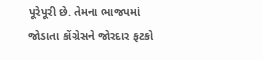પૂરેપૂરી છે. તેમના ભાજપમાં જોડાતા કોંગ્રેસને જોરદાર ફટકો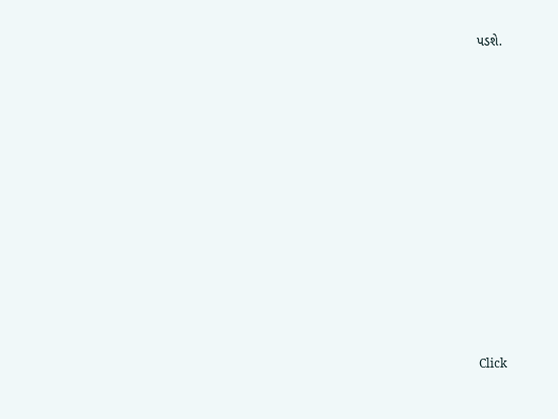પડશે.












Click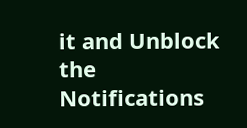it and Unblock the Notifications